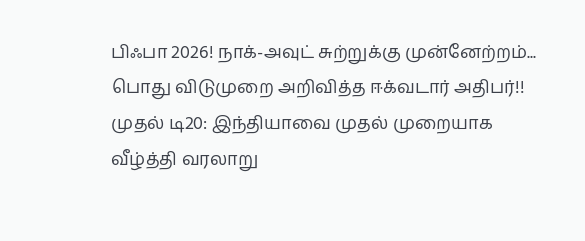பிஃபா 2026! நாக்-அவுட் சுற்றுக்கு முன்னேற்றம்... பொது விடுமுறை அறிவித்த ஈக்வடார் அதிபர்!! முதல் டி20: இந்தியாவை முதல் முறையாக வீழ்த்தி வரலாறு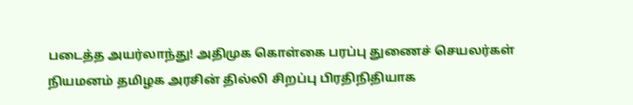படைத்த அயர்லாந்து! அதிமுக கொள்கை பரப்பு துணைச் செயலர்கள் நியமனம் தமிழக அரசின் தில்லி சிறப்பு பிரதிநிதியாக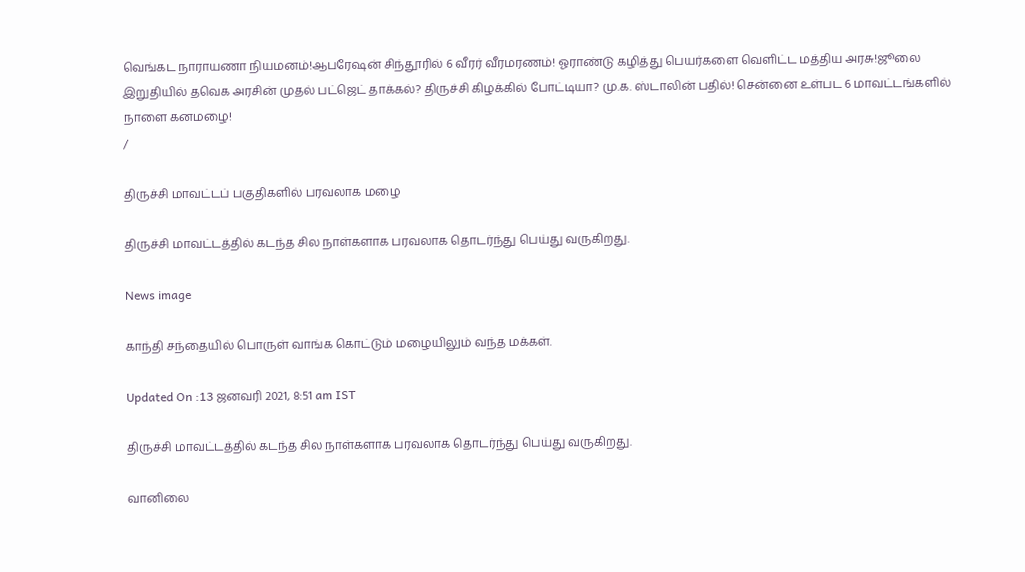வெங்கட நாராயணா நியமனம்!ஆபரேஷன் சிந்தூரில் 6 வீரர் வீரமரணம்! ஓராண்டு கழித்து பெயர்களை வெளிட்ட மத்திய அரசு!ஜூலை இறுதியில் தவெக அரசின் முதல் பட்ஜெட் தாக்கல்? திருச்சி கிழக்கில் போட்டியா? மு.க. ஸ்டாலின் பதில்! சென்னை உள்பட 6 மாவட்டங்களில் நாளை கனமழை!
/

திருச்சி மாவட்டப் பகுதிகளில் பரவலாக மழை

திருச்சி மாவட்டத்தில் கடந்த சில நாள்களாக பரவலாக தொடர்ந்து பெய்து வருகிறது.

News image

காந்தி சந்தையில் பொருள் வாங்க கொட்டும் மழையிலும் வந்த மக்கள்.

Updated On :13 ஜனவரி 2021, 8:51 am IST

திருச்சி மாவட்டத்தில் கடந்த சில நாள்களாக பரவலாக தொடர்ந்து பெய்து வருகிறது.

வானிலை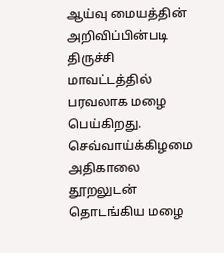ஆய்வு மையத்தின் அறிவிப்பின்படி திருச்சி மாவட்டத்தில் பரவலாக மழை பெய்கிறது. செவ்வாய்க்கிழமை அதிகாலை தூறலுடன் தொடங்கிய மழை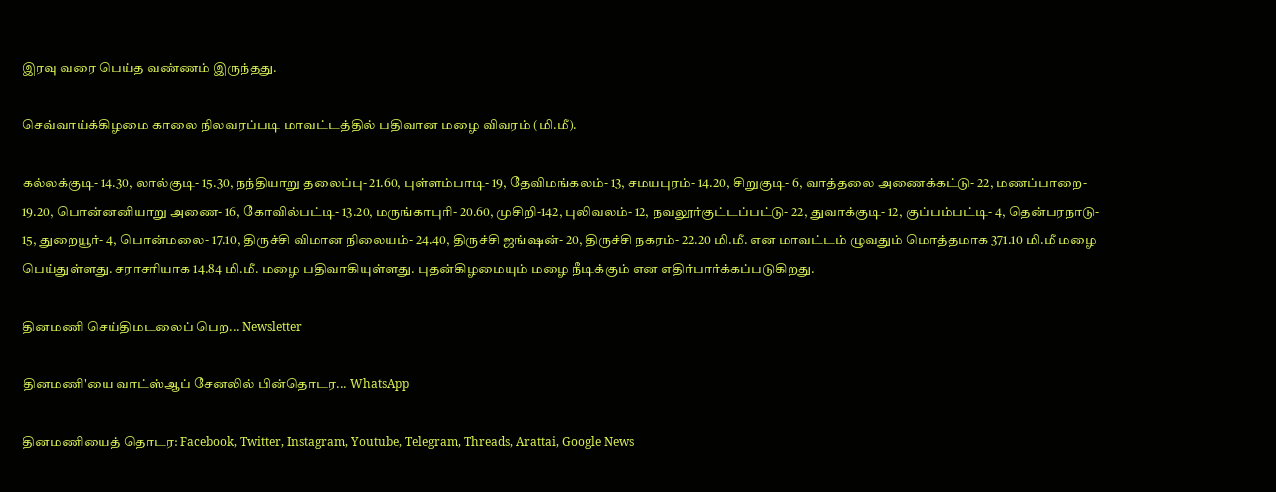இரவு வரை பெய்த வண்ணம் இருந்தது.

செவ்வாய்க்கிழமை காலை நிலவரப்படி மாவட்டத்தில் பதிவான மழை விவரம் (மி.மீ).

கல்லக்குடி- 14.30, லால்குடி- 15.30, நந்தியாறு தலைப்பு- 21.60, புள்ளம்பாடி- 19, தேவிமங்கலம்- 13, சமயபுரம்- 14.20, சிறுகுடி- 6, வாத்தலை அணைக்கட்டு- 22, மணப்பாறை- 19.20, பொன்னனியாறு அணை- 16, கோவில்பட்டி- 13.20, மருங்காபுரி- 20.60, முசிறி-142, புலிவலம்- 12, நவலூர்குட்டப்பட்டு- 22, துவாக்குடி- 12, குப்பம்பட்டி- 4, தென்பரநாடு- 15, துறையூர்- 4, பொன்மலை- 17.10, திருச்சி விமான நிலையம்- 24.40, திருச்சி ஜங்ஷன்- 20, திருச்சி நகரம்- 22.20 மி.மீ. என மாவட்டம் ழுவதும் மொத்தமாக 371.10 மி.மீ மழை பெய்துள்ளது. சராசரியாக 14.84 மி.மீ. மழை பதிவாகியுள்ளது. புதன்கிழமையும் மழை நீடிக்கும் என எதிர்பார்க்கப்படுகிறது.

தினமணி செய்திமடலைப் பெற... Newsletter

தினமணி'யை வாட்ஸ்ஆப் சேனலில் பின்தொடர... WhatsApp

தினமணியைத் தொடர: Facebook, Twitter, Instagram, Youtube, Telegram, Threads, Arattai, Google News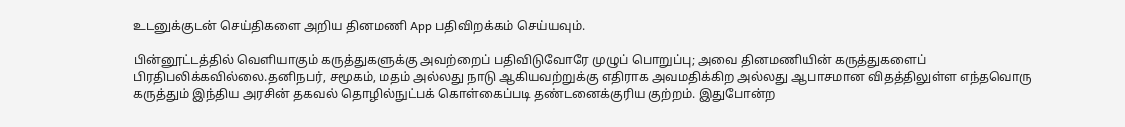உடனுக்குடன் செய்திகளை அறிய தினமணி App பதிவிறக்கம் செய்யவும்.

பின்னூட்டத்தில் வெளியாகும் கருத்துகளுக்கு அவற்றைப் பதிவிடுவோரே முழுப் பொறுப்பு; அவை தினமணியின் கருத்துகளைப் பிரதிபலிக்கவில்லை.தனிநபர், சமூகம், மதம் அல்லது நாடு ஆகியவற்றுக்கு எதிராக அவமதிக்கிற அல்லது ஆபாசமான விதத்திலுள்ள எந்தவொரு கருத்தும் இந்திய அரசின் தகவல் தொழில்நுட்பக் கொள்கைப்படி தண்டனைக்குரிய குற்றம். இதுபோன்ற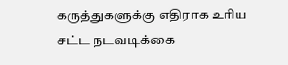கருத்துகளுக்கு எதிராக உரிய சட்ட நடவடிக்கை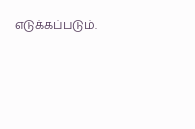எடுக்கப்படும்.